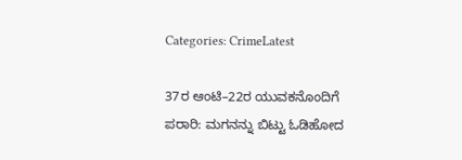Categories: CrimeLatest

37ರ ಆಂಟಿ–22ರ ಯುವಕನೊಂದಿಗೆ ಪರಾರಿ: ಮಗನನ್ನು ಬಿಟ್ಟು ಓಡಿಹೋದ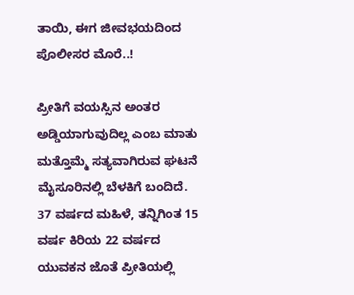ತಾಯಿ, ಈಗ ಜೀವಭಯದಿಂದ ಪೊಲೀಸರ ಮೊರೆ..!

ಪ್ರೀತಿಗೆ ವಯಸ್ಸಿನ ಅಂತರ ಅಡ್ಡಿಯಾಗುವುದಿಲ್ಲ ಎಂಬ ಮಾತು ಮತ್ತೊಮ್ಮೆ ಸತ್ಯವಾಗಿರುವ ಘಟನೆ ಮೈಸೂರಿನಲ್ಲಿ ಬೆಳಕಿಗೆ ಬಂದಿದೆ. 37 ವರ್ಷದ ಮಹಿಳೆ, ತನ್ನಿಗಿಂತ 15 ವರ್ಷ ಕಿರಿಯ 22 ವರ್ಷದ ಯುವಕನ ಜೊತೆ ಪ್ರೀತಿಯಲ್ಲಿ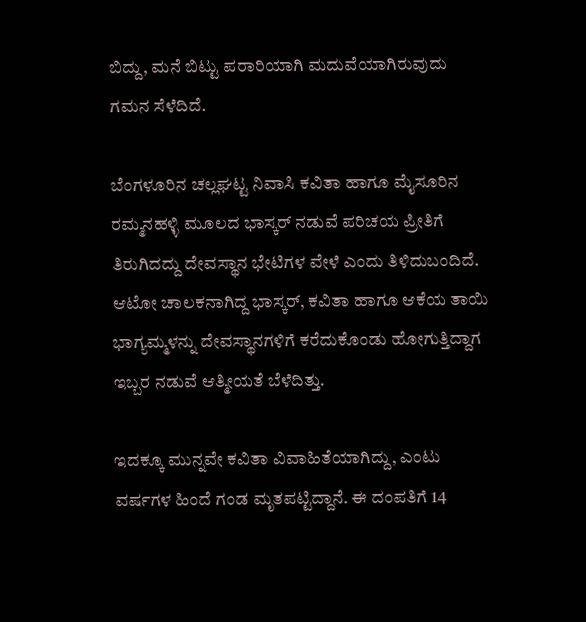ಬಿದ್ದು, ಮನೆ ಬಿಟ್ಟು ಪರಾರಿಯಾಗಿ ಮದುವೆಯಾಗಿರುವುದು ಗಮನ ಸೆಳೆದಿದೆ.

ಬೆಂಗಳೂರಿನ ಚಲ್ಲಘಟ್ಟ ನಿವಾಸಿ ಕವಿತಾ ಹಾಗೂ ಮೈಸೂರಿನ ರಮ್ಮನಹಳ್ಳಿ ಮೂಲದ ಭಾಸ್ಕರ್ ನಡುವೆ ಪರಿಚಯ ಪ್ರೀತಿಗೆ ತಿರುಗಿದದ್ದು ದೇವಸ್ಥಾನ ಭೇಟಿಗಳ ವೇಳೆ ಎಂದು ತಿಳಿದುಬಂದಿದೆ. ಆಟೋ ಚಾಲಕನಾಗಿದ್ದ ಭಾಸ್ಕರ್, ಕವಿತಾ ಹಾಗೂ ಆಕೆಯ ತಾಯಿ ಭಾಗ್ಯಮ್ಮಳನ್ನು ದೇವಸ್ಥಾನಗಳಿಗೆ ಕರೆದುಕೊಂಡು ಹೋಗುತ್ತಿದ್ದಾಗ ಇಬ್ಬರ ನಡುವೆ ಆತ್ಮೀಯತೆ ಬೆಳೆದಿತ್ತು.

ಇದಕ್ಕೂ ಮುನ್ನವೇ ಕವಿತಾ ವಿವಾಹಿತೆಯಾಗಿದ್ದು, ಎಂಟು ವರ್ಷಗಳ ಹಿಂದೆ ಗಂಡ ಮೃತಪಟ್ಟಿದ್ದಾನೆ. ಈ ದಂಪತಿಗೆ 14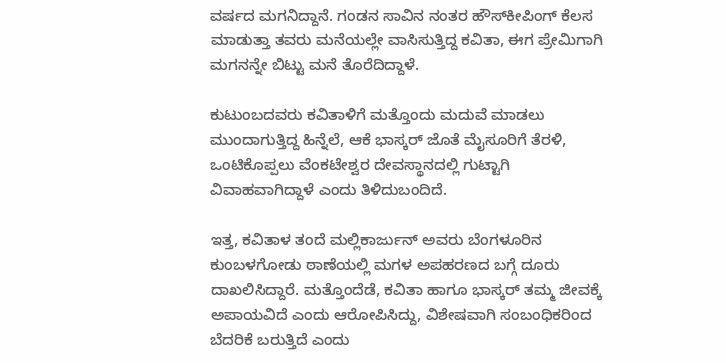ವರ್ಷದ ಮಗನಿದ್ದಾನೆ. ಗಂಡನ ಸಾವಿನ ನಂತರ ಹೌಸ್‌ಕೀಪಿಂಗ್ ಕೆಲಸ ಮಾಡುತ್ತಾ ತವರು ಮನೆಯಲ್ಲೇ ವಾಸಿಸುತ್ತಿದ್ದ ಕವಿತಾ, ಈಗ ಪ್ರೇಮಿಗಾಗಿ ಮಗನನ್ನೇ ಬಿಟ್ಟು ಮನೆ ತೊರೆದಿದ್ದಾಳೆ.

ಕುಟುಂಬದವರು ಕವಿತಾಳಿಗೆ ಮತ್ತೊಂದು ಮದುವೆ ಮಾಡಲು ಮುಂದಾಗುತ್ತಿದ್ದ ಹಿನ್ನೆಲೆ, ಆಕೆ ಭಾಸ್ಕರ್ ಜೊತೆ ಮೈಸೂರಿಗೆ ತೆರಳಿ, ಒಂಟಿಕೊಪ್ಪಲು ವೆಂಕಟೇಶ್ವರ ದೇವಸ್ಥಾನದಲ್ಲಿ ಗುಟ್ಟಾಗಿ ವಿವಾಹವಾಗಿದ್ದಾಳೆ ಎಂದು ತಿಳಿದುಬಂದಿದೆ.

ಇತ್ತ, ಕವಿತಾಳ ತಂದೆ ಮಲ್ಲಿಕಾರ್ಜುನ್ ಅವರು ಬೆಂಗಳೂರಿನ ಕುಂಬಳಗೋಡು ಠಾಣೆಯಲ್ಲಿ ಮಗಳ ಅಪಹರಣದ ಬಗ್ಗೆ ದೂರು ದಾಖಲಿಸಿದ್ದಾರೆ. ಮತ್ತೊಂದೆಡೆ, ಕವಿತಾ ಹಾಗೂ ಭಾಸ್ಕರ್ ತಮ್ಮ ಜೀವಕ್ಕೆ ಅಪಾಯವಿದೆ ಎಂದು ಆರೋಪಿಸಿದ್ದು, ವಿಶೇಷವಾಗಿ ಸಂಬಂಧಿಕರಿಂದ ಬೆದರಿಕೆ ಬರುತ್ತಿದೆ ಎಂದು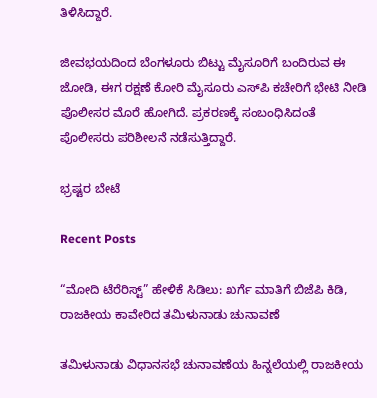ತಿಳಿಸಿದ್ದಾರೆ.

ಜೀವಭಯದಿಂದ ಬೆಂಗಳೂರು ಬಿಟ್ಟು ಮೈಸೂರಿಗೆ ಬಂದಿರುವ ಈ ಜೋಡಿ, ಈಗ ರಕ್ಷಣೆ ಕೋರಿ ಮೈಸೂರು ಎಸ್‌ಪಿ ಕಚೇರಿಗೆ ಭೇಟಿ ನೀಡಿ ಪೊಲೀಸರ ಮೊರೆ ಹೋಗಿದೆ. ಪ್ರಕರಣಕ್ಕೆ ಸಂಬಂಧಿಸಿದಂತೆ ಪೊಲೀಸರು ಪರಿಶೀಲನೆ ನಡೆಸುತ್ತಿದ್ದಾರೆ.

ಭ್ರಷ್ಟರ ಬೇಟೆ

Recent Posts

“ಮೋದಿ ಟೆರೆರಿಸ್ಟ್” ಹೇಳಿಕೆ ಸಿಡಿಲು: ಖರ್ಗೆ ಮಾತಿಗೆ ಬಿಜೆಪಿ ಕಿಡಿ, ರಾಜಕೀಯ ಕಾವೇರಿದ ತಮಿಳುನಾಡು ಚುನಾವಣೆ

ತಮಿಳುನಾಡು ವಿಧಾನಸಭೆ ಚುನಾವಣೆಯ ಹಿನ್ನಲೆಯಲ್ಲಿ ರಾಜಕೀಯ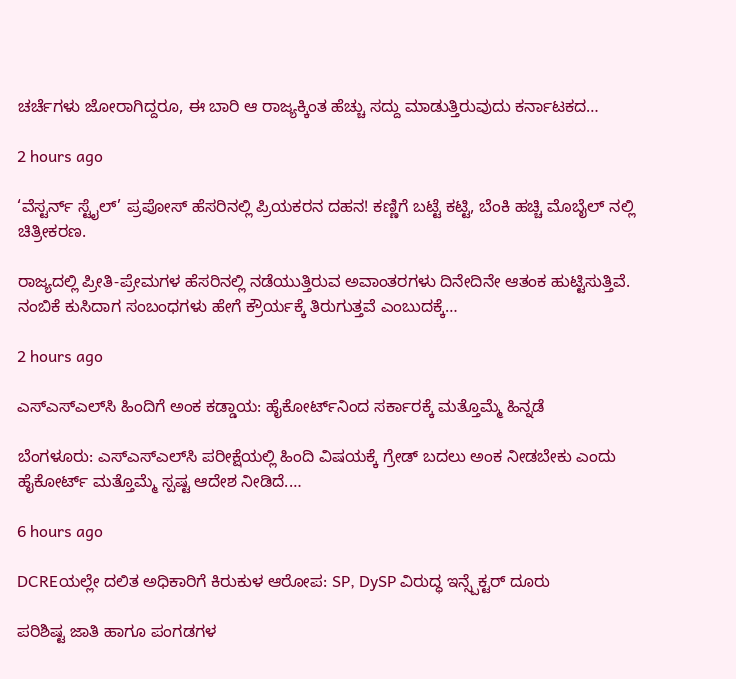ಚರ್ಚೆಗಳು ಜೋರಾಗಿದ್ದರೂ, ಈ ಬಾರಿ ಆ ರಾಜ್ಯಕ್ಕಿಂತ ಹೆಚ್ಚು ಸದ್ದು ಮಾಡುತ್ತಿರುವುದು ಕರ್ನಾಟಕದ…

2 hours ago

‘ವೆಸ್ಟರ್ನ್ ಸ್ಟೈಲ್’ ಪ್ರಪೋಸ್ ಹೆಸರಿನಲ್ಲಿ ಪ್ರಿಯಕರನ ದಹನ! ಕಣ್ಣಿಗೆ ಬಟ್ಟೆ ಕಟ್ಟಿ, ಬೆಂಕಿ ಹಚ್ಚಿ ಮೊಬೈಲ್ ನಲ್ಲಿ ಚಿತ್ರೀಕರಣ.

ರಾಜ್ಯದಲ್ಲಿ ಪ್ರೀತಿ-ಪ್ರೇಮಗಳ ಹೆಸರಿನಲ್ಲಿ ನಡೆಯುತ್ತಿರುವ ಅವಾಂತರಗಳು ದಿನೇದಿನೇ ಆತಂಕ ಹುಟ್ಟಿಸುತ್ತಿವೆ. ನಂಬಿಕೆ ಕುಸಿದಾಗ ಸಂಬಂಧಗಳು ಹೇಗೆ ಕ್ರೌರ್ಯಕ್ಕೆ ತಿರುಗುತ್ತವೆ ಎಂಬುದಕ್ಕೆ…

2 hours ago

ಎಸ್‌ಎಸ್‌ಎಲ್‌ಸಿ ಹಿಂದಿಗೆ ಅಂಕ ಕಡ್ಡಾಯ: ಹೈಕೋರ್ಟ್‌ನಿಂದ ಸರ್ಕಾರಕ್ಕೆ ಮತ್ತೊಮ್ಮೆ ಹಿನ್ನಡೆ

ಬೆಂಗಳೂರು: ಎಸ್‌ಎಸ್‌ಎಲ್‌ಸಿ ಪರೀಕ್ಷೆಯಲ್ಲಿ ಹಿಂದಿ ವಿಷಯಕ್ಕೆ ಗ್ರೇಡ್ ಬದಲು ಅಂಕ ನೀಡಬೇಕು ಎಂದು ಹೈಕೋರ್ಟ್ ಮತ್ತೊಮ್ಮೆ ಸ್ಪಷ್ಟ ಆದೇಶ ನೀಡಿದೆ.…

6 hours ago

DCREಯಲ್ಲೇ ದಲಿತ ಅಧಿಕಾರಿಗೆ ಕಿರುಕುಳ ಆರೋಪ: SP, DySP ವಿರುದ್ಧ ಇನ್ಸ್ಪೆಕ್ಟರ್ ದೂರು

ಪರಿಶಿಷ್ಟ ಜಾತಿ ಹಾಗೂ ಪಂಗಡಗಳ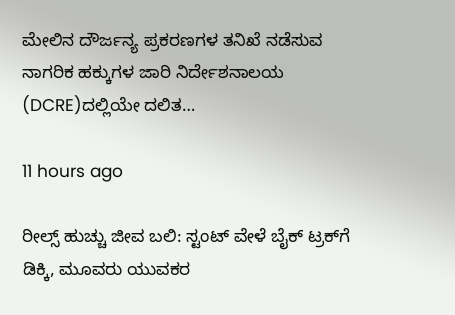ಮೇಲಿನ ದೌರ್ಜನ್ಯ ಪ್ರಕರಣಗಳ ತನಿಖೆ ನಡೆಸುವ ನಾಗರಿಕ ಹಕ್ಕುಗಳ ಜಾರಿ ನಿರ್ದೇಶನಾಲಯ (DCRE)ದಲ್ಲಿಯೇ ದಲಿತ…

11 hours ago

ರೀಲ್ಸ್ ಹುಚ್ಚು ಜೀವ ಬಲಿ: ಸ್ಟಂಟ್ ವೇಳೆ ಬೈಕ್ ಟ್ರಕ್‌ಗೆ ಡಿಕ್ಕಿ, ಮೂವರು ಯುವಕರ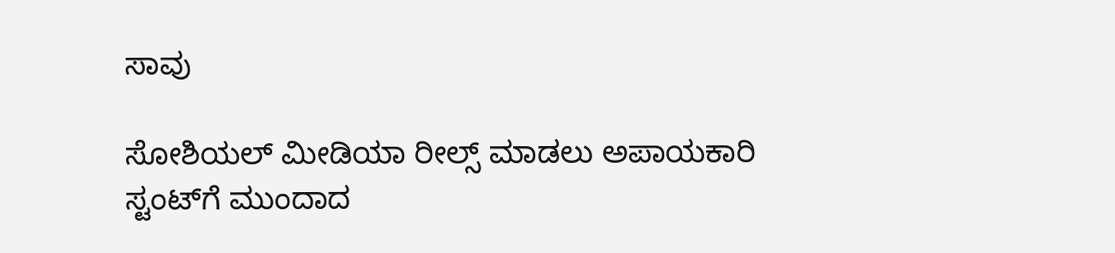ಸಾವು

ಸೋಶಿಯಲ್ ಮೀಡಿಯಾ ರೀಲ್ಸ್ ಮಾಡಲು ಅಪಾಯಕಾರಿ ಸ್ಟಂಟ್‌ಗೆ ಮುಂದಾದ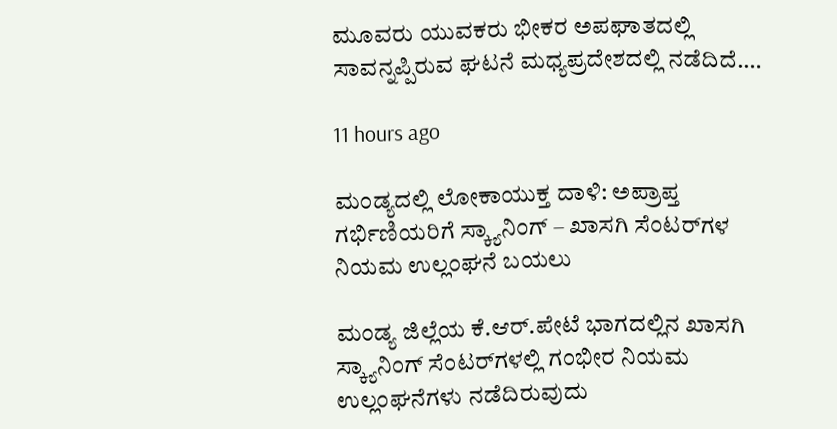ಮೂವರು ಯುವಕರು ಭೀಕರ ಅಪಘಾತದಲ್ಲಿ ಸಾವನ್ನಪ್ಪಿರುವ ಘಟನೆ ಮಧ್ಯಪ್ರದೇಶದಲ್ಲಿ ನಡೆದಿದೆ.…

11 hours ago

ಮಂಡ್ಯದಲ್ಲಿ ಲೋಕಾಯುಕ್ತ ದಾಳಿ: ಅಪ್ರಾಪ್ತ ಗರ್ಭಿಣಿಯರಿಗೆ ಸ್ಕ್ಯಾನಿಂಗ್‌ – ಖಾಸಗಿ ಸೆಂಟರ್‌ಗಳ ನಿಯಮ ಉಲ್ಲಂಘನೆ ಬಯಲು

ಮಂಡ್ಯ ಜಿಲ್ಲೆಯ ಕೆ.ಆರ್‌.ಪೇಟೆ ಭಾಗದಲ್ಲಿನ ಖಾಸಗಿ ಸ್ಕ್ಯಾನಿಂಗ್‌ ಸೆಂಟರ್‌ಗಳಲ್ಲಿ ಗಂಭೀರ ನಿಯಮ ಉಲ್ಲಂಘನೆಗಳು ನಡೆದಿರುವುದು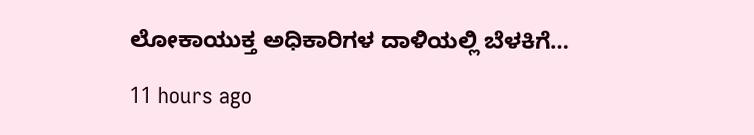ಲೋಕಾಯುಕ್ತ ಅಧಿಕಾರಿಗಳ ದಾಳಿಯಲ್ಲಿ ಬೆಳಕಿಗೆ…

11 hours ago